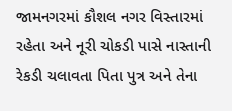જામનગરમાં કૌશલ નગર વિસ્તારમાં રહેતા અને નૂરી ચોકડી પાસે નાસ્તાની રેકડી ચલાવતા પિતા પુત્ર અને તેના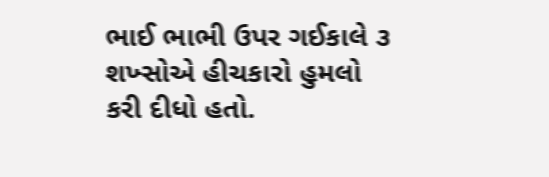ભાઈ ભાભી ઉપર ગઈકાલે ૩ શખ્સોએ હીચકારો હુમલો કરી દીધો હતો.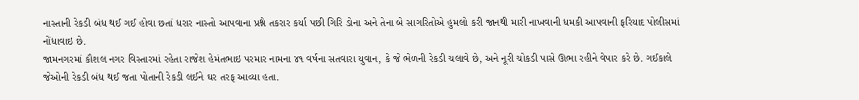નાસ્તાની રેકડી બંધ થઈ ગઈ હોવા છતાં ધરાર નાસ્તો આપવાના પ્રશ્ને તકરાર કર્યા પછી ગિરિ ડોના અને તેના બે સાગરિતોએ હુમલો કરી જાનથી મારી નાખવાની ધમકી આપવાની ફરિયાદ પોલીસમાં નોંધાવાઇ છે.
જામનગરમાં કૌશલ નગર વિસ્તારમાં રહેતા રાજેશ હેમંતભાઇ પરમાર નામના ૪૧ વર્ષના સતવારા યુવાન, કે જે ભેળની રેકડી ચલાવે છે, અને નૂરી ચોકડી પાસે ઊભા રહીને વેપાર કરે છે. ગઈકાલે જેઓની રેકડી બંધ થઈ જતા પોતાની રેકડી લઈને ઘર તરફ આવ્યા હતા.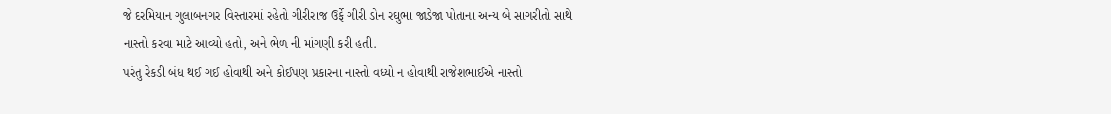જે દરમિયાન ગુલાબનગર વિસ્તારમાં રહેતો ગીરીરાજ ઉર્ફે ગીરી ડોન રઘુભા જાડેજા પોતાના અન્ય બે સાગરીતો સાથે નાસ્તો કરવા માટે આવ્યો હતો, અને ભેળ ની માંગણી કરી હતી.
પરંતુ રેકડી બંધ થઈ ગઈ હોવાથી અને કોઈપણ પ્રકારના નાસ્તો વધ્યો ન હોવાથી રાજેશભાઈએ નાસ્તો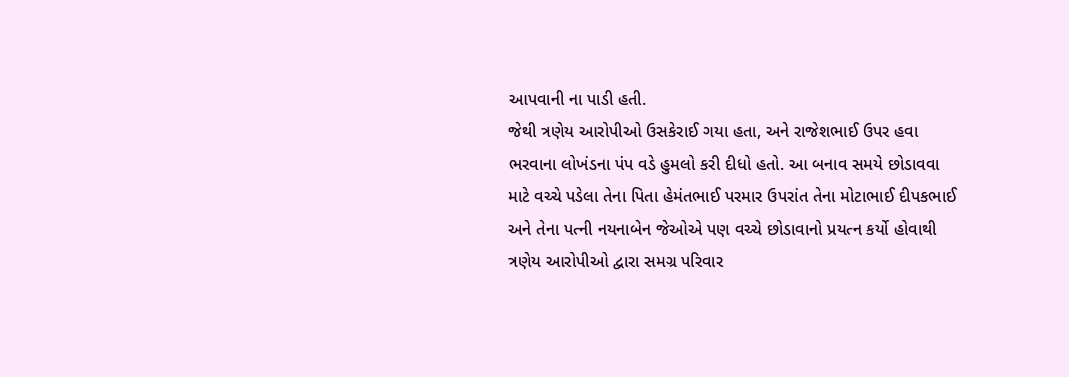આપવાની ના પાડી હતી.
જેથી ત્રણેય આરોપીઓ ઉસકેરાઈ ગયા હતા, અને રાજેશભાઈ ઉપર હવા ભરવાના લોખંડના પંપ વડે હુમલો કરી દીધો હતો. આ બનાવ સમયે છોડાવવા માટે વચ્ચે પડેલા તેના પિતા હેમંતભાઈ પરમાર ઉપરાંત તેના મોટાભાઈ દીપકભાઈ અને તેના પત્ની નયનાબેન જેઓએ પણ વચ્ચે છોડાવાનો પ્રયત્ન કર્યો હોવાથી ત્રણેય આરોપીઓ દ્વારા સમગ્ર પરિવાર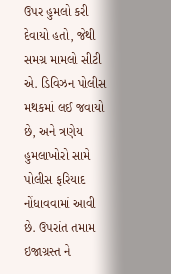ઉપર હુમલો કરી દેવાયો હતો, જેથી સમગ્ર મામલો સીટી એ. ડિવિઝન પોલીસ મથકમાં લઈ જવાયો છે, અને ત્રણેય હુમલાખોરો સામે પોલીસ ફરિયાદ નોંધાવવામાં આવી છે. ઉપરાંત તમામ ઇજાગ્રસ્ત ને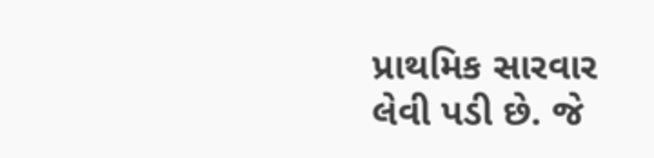પ્રાથમિક સારવાર લેવી પડી છે. જે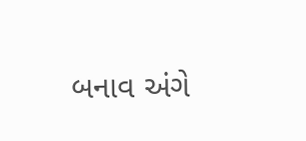બનાવ અંગે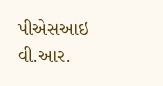પીએસઆઇ વી.આર.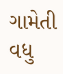ગામેતી વધુ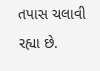તપાસ ચલાવી રહ્યા છે.